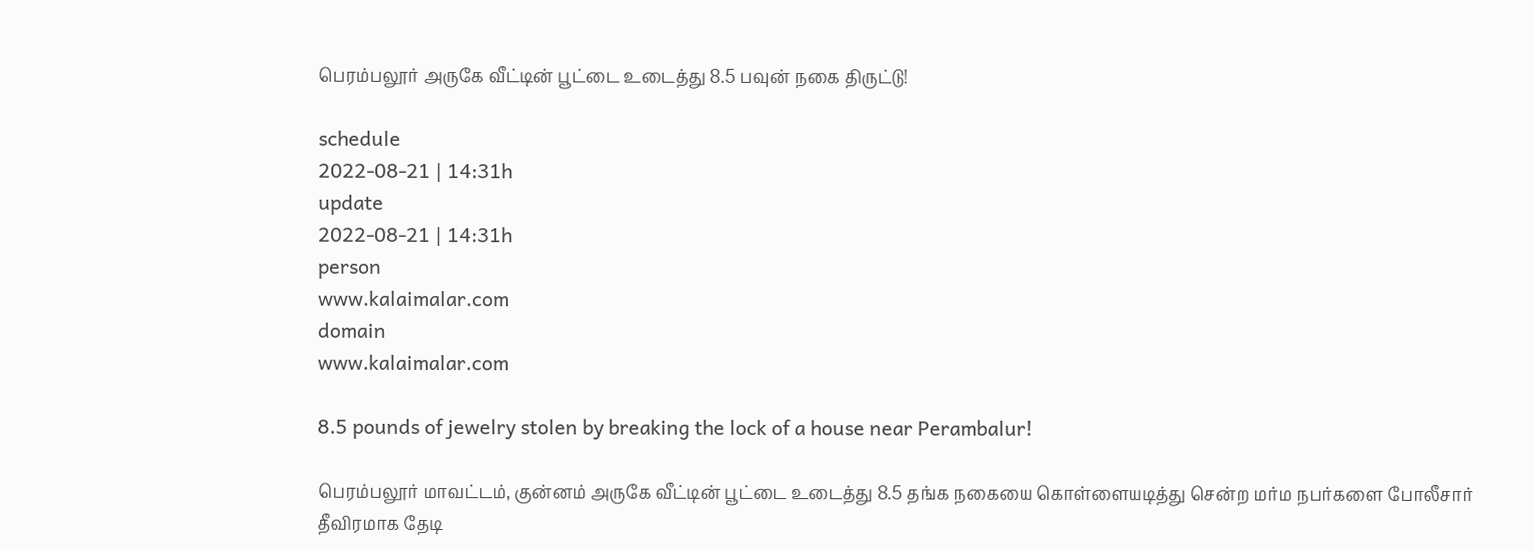பெரம்பலூர் அருகே வீட்டின் பூட்டை உடைத்து 8.5 பவுன் நகை திருட்டு!

schedule
2022-08-21 | 14:31h
update
2022-08-21 | 14:31h
person
www.kalaimalar.com
domain
www.kalaimalar.com

8.5 pounds of jewelry stolen by breaking the lock of a house near Perambalur!

பெரம்பலூர் மாவட்டம், குன்னம் அருகே வீட்டின் பூட்டை உடைத்து 8.5 தங்க நகையை கொள்ளையடித்து சென்ற மர்ம நபர்களை போலீசார் தீவிரமாக தேடி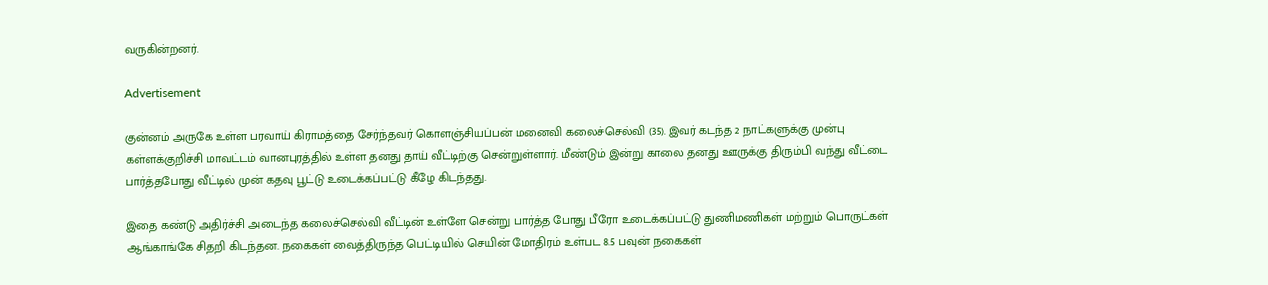வருகின்றனர்.

Advertisement

குன்னம் அருகே உள்ள பரவாய் கிராமத்தை சேர்ந்தவர் கொளஞ்சியப்பன் மனைவி கலைச்செல்வி (35). இவர் கடந்த 2 நாட்களுக்கு முன்பு கள்ளக்குறிச்சி மாவட்டம் வானபுரத்தில் உள்ள தனது தாய் வீட்டிற்கு சென்றுள்ளார். மீண்டும் இன்று காலை தனது ஊருக்கு திரும்பி வந்து வீட்டை பார்த்தபோது வீட்டில் முன் கதவு பூட்டு உடைக்கப்பட்டு கீழே கிடந்தது.

இதை கண்டு அதிர்ச்சி அடைந்த கலைச்செல்வி வீட்டின் உள்ளே சென்று பார்த்த போது பீரோ உடைக்கப்பட்டு துணிமணிகள் மற்றும் பொருட்கள் ஆங்காங்கே சிதறி கிடந்தன. நகைகள் வைத்திருந்த பெட்டியில் செயின் மோதிரம் உள்பட 8.5 பவுன் நகைகள்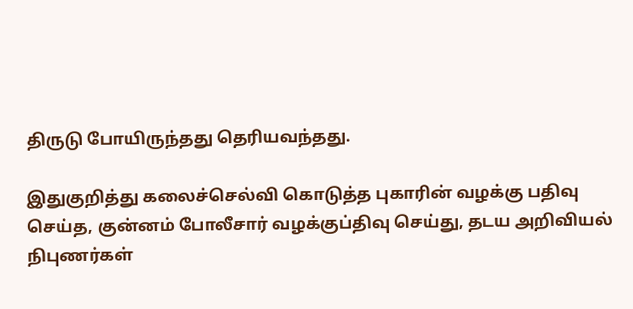திருடு போயிருந்தது தெரியவந்தது.

இதுகுறித்து கலைச்செல்வி கொடுத்த புகாரின் வழக்கு பதிவு செய்த, குன்னம் போலீசார் வழக்குப்திவு செய்து, தடய அறிவியல் நிபுணர்கள்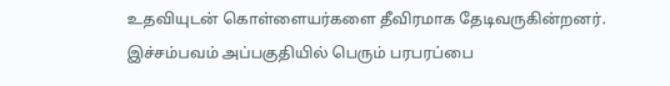உதவியுடன் கொள்ளையர்களை தீவிரமாக தேடிவருகின்றனர். இச்சம்பவம் அப்பகுதியில் பெரும் பரபரப்பை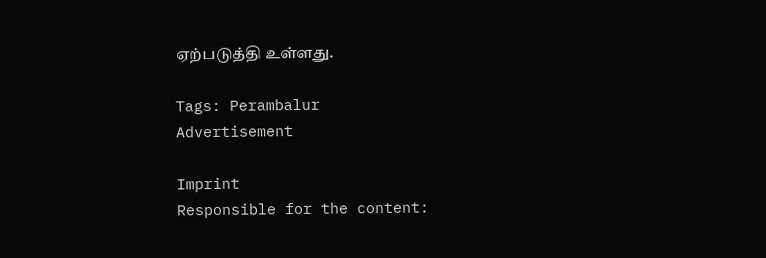ஏற்படுத்தி உள்ளது.

Tags: Perambalur
Advertisement

Imprint
Responsible for the content: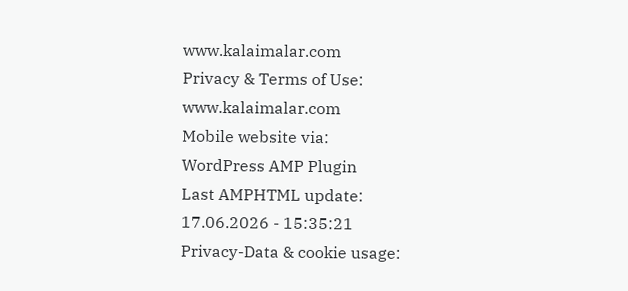www.kalaimalar.com
Privacy & Terms of Use:
www.kalaimalar.com
Mobile website via:
WordPress AMP Plugin
Last AMPHTML update:
17.06.2026 - 15:35:21
Privacy-Data & cookie usage: